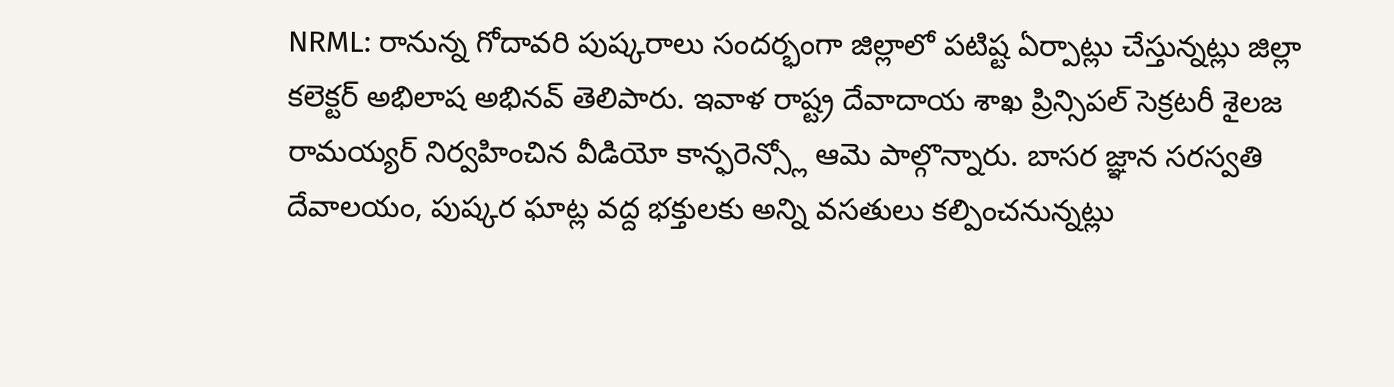NRML: రానున్న గోదావరి పుష్కరాలు సందర్భంగా జిల్లాలో పటిష్ట ఏర్పాట్లు చేస్తున్నట్లు జిల్లా కలెక్టర్ అభిలాష అభినవ్ తెలిపారు. ఇవాళ రాష్ట్ర దేవాదాయ శాఖ ప్రిన్సిపల్ సెక్రటరీ శైలజ రామయ్యర్ నిర్వహించిన వీడియో కాన్ఫరెన్స్లో ఆమె పాల్గొన్నారు. బాసర జ్ఞాన సరస్వతి దేవాలయం, పుష్కర ఘాట్ల వద్ద భక్తులకు అన్ని వసతులు కల్పించనున్నట్లు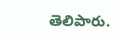తెలిపారు.